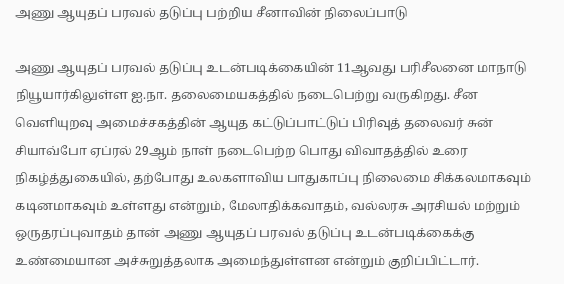அணு ஆயுதப் பரவல் தடுப்பு பற்றிய சீனாவின் நிலைப்பாடு

அணு ஆயுதப் பரவல் தடுப்பு உடன்படிக்கையின் 11ஆவது பரிசீலனை மாநாடு நியூயார்கிலுள்ள ஐ.நா. தலைமையகத்தில் நடைபெற்று வருகிறது. சீன வெளியுறவு அமைச்சகத்தின் ஆயுத கட்டுப்பாட்டுப் பிரிவுத் தலைவர் சுன் சியாவ்போ ஏப்ரல் 29ஆம் நாள் நடைபெற்ற பொது விவாதத்தில் உரை நிகழ்த்துகையில், தற்போது உலகளாவிய பாதுகாப்பு நிலைமை சிக்கலமாகவும் கடினமாகவும் உள்ளது என்றும், மேலாதிக்கவாதம், வல்லரசு அரசியல் மற்றும் ஒருதரப்புவாதம் தான் அணு ஆயுதப் பரவல் தடுப்பு உடன்படிக்கைக்கு உண்மையான அச்சுறுத்தலாக அமைந்துள்ளன என்றும் குறிப்பிட்டார்.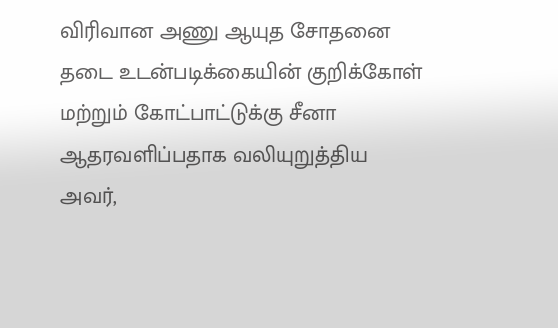விரிவான அணு ஆயுத சோதனை தடை உடன்படிக்கையின் குறிக்கோள் மற்றும் கோட்பாட்டுக்கு சீனா ஆதரவளிப்பதாக வலியுறுத்திய அவர்,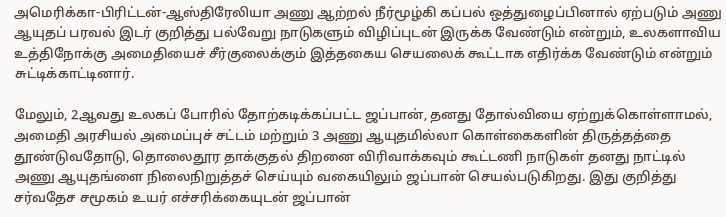அமெரிக்கா-பிரிட்டன்-ஆஸ்திரேலியா அணு ஆற்றல் நீர்மூழ்கி கப்பல் ஒத்துழைப்பினால் ஏற்படும் அணு ஆயுதப் பரவல் இடர் குறித்து பல்வேறு நாடுகளும் விழிப்புடன் இருக்க வேண்டும் என்றும், உலகளாவிய உத்திநோக்கு அமைதியைச் சீர்குலைக்கும் இத்தகைய செயலைக் கூட்டாக எதிர்க்க வேண்டும் என்றும் சுட்டிக்காட்டினார்.

மேலும், 2ஆவது உலகப் போரில் தோற்கடிக்கப்பட்ட ஜப்பான், தனது தோல்வியை ஏற்றுக்கொள்ளாமல், அமைதி அரசியல் அமைப்புச் சட்டம் மற்றும் 3 அணு ஆயுதமில்லா கொள்கைகளின் திருத்தத்தை தூண்டுவதோடு, தொலைதூர தாக்குதல் திறனை விரிவாக்கவும் கூட்டணி நாடுகள் தனது நாட்டில் அணு ஆயுதங்ளை நிலைநிறுத்தச் செய்யும் வகையிலும் ஜப்பான் செயல்படுகிறது. இது குறித்து சர்வதேச சமூகம் உயர் எச்சரிக்கையுடன் ஜப்பான்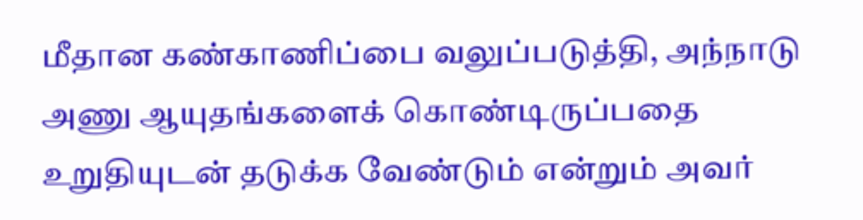மீதான கண்காணிப்பை வலுப்படுத்தி, அந்நாடு அணு ஆயுதங்களைக் கொண்டிருப்பதை உறுதியுடன் தடுக்க வேண்டும் என்றும் அவர்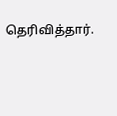தெரிவித்தார்.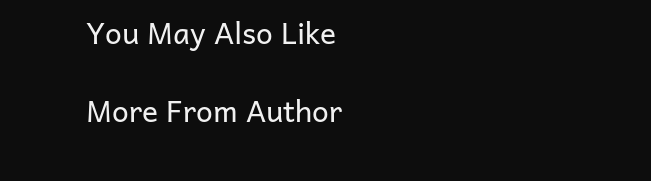You May Also Like

More From Author